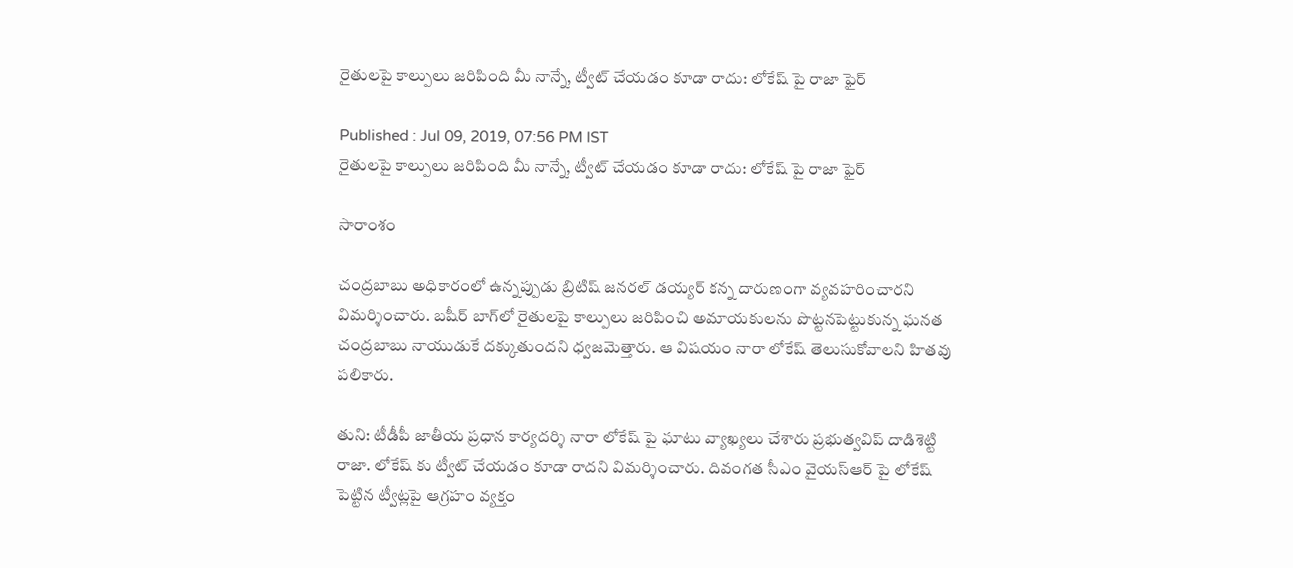రైతులపై కాల్పులు జరిపింది మీ నాన్నే, ట్వీట్ చేయడం కూడా రాదు: లోకేష్ పై రాజా ఫైర్

Published : Jul 09, 2019, 07:56 PM IST
రైతులపై కాల్పులు జరిపింది మీ నాన్నే, ట్వీట్ చేయడం కూడా రాదు: లోకేష్ పై రాజా ఫైర్

సారాంశం

చంద్రబాబు అధికారంలో ఉన్నప్పుడు బ్రిటిష్‌ జనరల్‌ డయ్యర్‌ కన్న దారుణంగా వ్యవహరించారని విమర్శించారు. బషీర్‌ బాగ్‌లో రైతులపై కాల్పులు జరిపించి అమాయకులను పొట్టనపెట్టుకున్న ఘనత చంద్రబాబు నాయుడుకే దక్కుతుందని ధ్వజమెత్తారు. ఆ విషయం నారా లోకేష్ తెలుసుకోవాలని హితవు పలికారు.

తుని: టీడీపీ జాతీయ ప్రధాన కార్యదర్శి నారా లోకేష్ పై ఘాటు వ్యాఖ్యలు చేశారు ప్రభుత్వవిప్ దాడిశెట్టి రాజా. లోకేష్ కు ట్వీట్ చేయడం కూడా రాదని విమర్శించారు. దివంగత సీఎం వైయస్ఆర్ పై లోకేష్ పెట్టిన ట్వీట్లపై ఆగ్రహం వ్యక్తం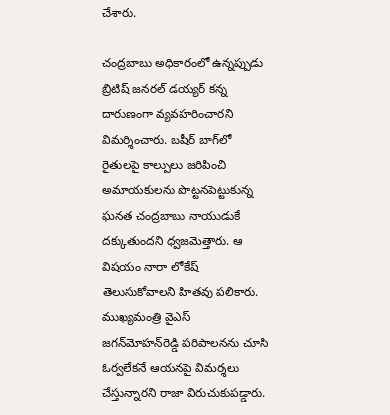చేశారు.

చంద్రబాబు అధికారంలో ఉన్నప్పుడు బ్రిటిష్‌ జనరల్‌ డయ్యర్‌ కన్న దారుణంగా వ్యవహరించారని విమర్శించారు. బషీర్‌ బాగ్‌లో రైతులపై కాల్పులు జరిపించి అమాయకులను పొట్టనపెట్టుకున్న ఘనత చంద్రబాబు నాయుడుకే దక్కుతుందని ధ్వజమెత్తారు. ఆ విషయం నారా లోకేష్ తెలుసుకోవాలని హితవు పలికారు. ముఖ్యమంత్రి వైఎస్‌ జగన్‌మోహన్‌రెడ్డి పరిపాలనను చూసి ఓర్వలేకనే ఆయనపై విమర్శలు చేస్తున్నారని రాజా విరుచుకుపడ్డారు.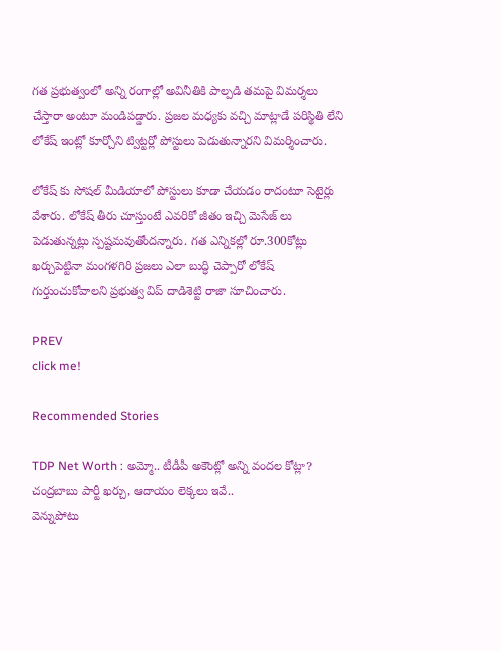గత ప్రభుత్వంలో అన్ని రంగాల్లో అవినీతికి పాల్పడి తమపై విమర్శలు చేస్తారా అంటూ మండిపడ్డారు. ప్రజల మధ్యకు వచ్చి మాట్లాడే పరిస్థితి లేని లోకేష్ ఇంట్లో కూర్చోని ట్విట్టర్లో పోస్టులు పెడుతున్నారని విమర్శించారు.

లోకేష్ కు సోషల్ మీడియాలో పోస్టులు కూడా చేయడం రాదంటూ సెటైర్లు వేశారు. లోకేష్ తీరు చూస్తుంటే ఎవరికో జీతం ఇచ్చి మెసేజ్ లు పెడుతున్నట్లు స్పష్టమవుతోందన్నారు. గత ఎన్నికల్లో రూ.300కోట్లు ఖర్చుపెట్టినా మంగళగిరి ప్రజలు ఎలా బుద్ధి చెప్పారో లోకేష్ గుర్తుంచుకోవాలని ప్రభుత్వ విప్ దాడిశెట్టి రాజా సూచించారు.

PREV
click me!

Recommended Stories

TDP Net Worth : అమ్మో.. టీడీపీ అకౌంట్లో అన్ని వందల కోట్లా? చంద్రబాబు పార్టీ ఖర్చు, ఆదాయం లెక్కలు ఇవే..
వెన్నుపోటు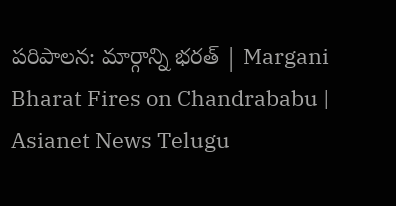పరిపాలన: మార్గాన్ని భరత్ | Margani Bharat Fires on Chandrababu | Asianet News Telugu